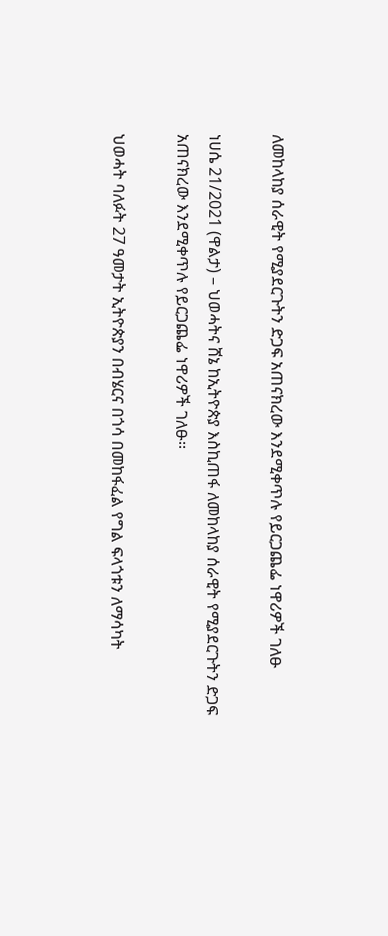ለመከላከያ ሰራዊት የሚያደርጉትን ድጋፍ አጠናክረው እንደሚቀጥሉ የይርጋጨፌ ነዋሪዎች ገለፁ

ነሀሴ 21/2021 (ዋልታ) – ህወሓትና ሸኔ ከኢትዮጵያ እስኪጠፋ ለመከላከያ ሰራዊት የሚያደርጉትን ድጋፍ አጠናክረው እንደሚቀጥሉ የይርጋጨፌ ነዋሪዎች ገለፁ፡፡

ህወሓት ባለፉት 27 ዓመታት ኢትዮጵያን በብሄርና በጎሳ በመከፋፈል የግል ፍላጎቱን ለማሳካት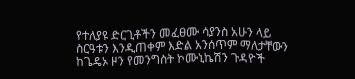የተለያዩ ድርጊቶችን መፈፀሙ ሳያንስ አሁን ላይ ስርዓቱን እንዲጠቀም እድል አንሰጥም ማለታቸውን ከጌዴኦ ዞን የመንግስት ኮሙኒኬሽን ጉዳዮች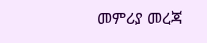መምሪያ መረጃ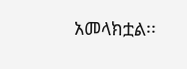አመላክቷል፡፡